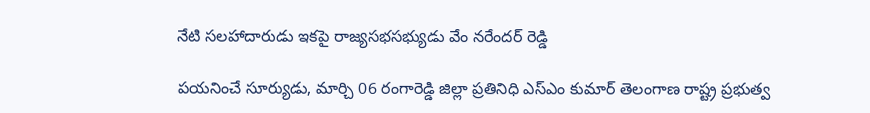నేటి సలహాదారుడు ఇకపై రాజ్యసభసభ్యుడు వేం నరేందర్ రెడ్డి

పయనించే సూర్యుడు, మార్చి 06 రంగారెడ్డి జిల్లా ప్రతినిధి ఎస్ఎం కుమార్ తెలంగాణ రాష్ట్ర ప్రభుత్వ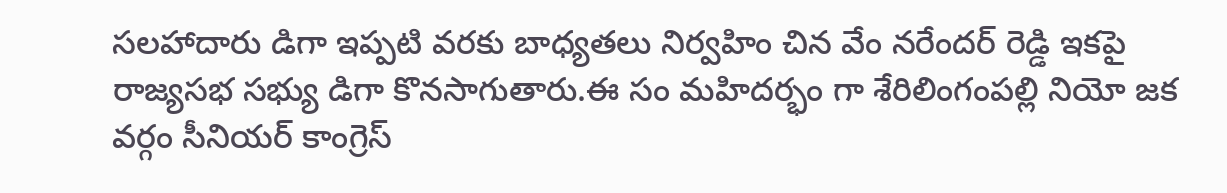సలహాదారు డిగా ఇప్పటి వరకు బాధ్యతలు నిర్వహిం చిన వేం నరేందర్ రెడ్డి‌ ఇకపై రాజ్యసభ సభ్యు డిగా కొనసాగుతారు.ఈ సం మహిదర్భం గా శేరిలింగంపల్లి నియో జక వర్గం సీనియర్ కాంగ్రెస్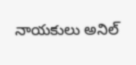నాయకులు అనిల్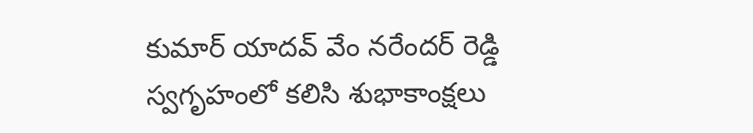కుమార్ యాదవ్ వేం నరేందర్ రెడ్డి స్వగృహంలో కలిసి శుభాకాంక్షలు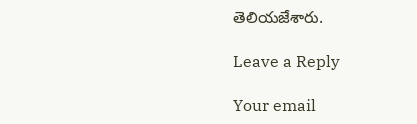తెలియజేశారు.

Leave a Reply

Your email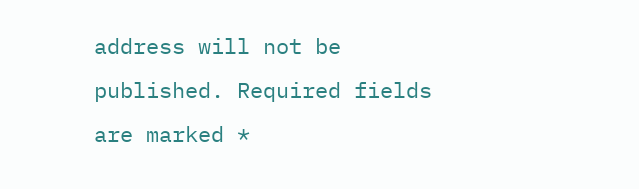address will not be published. Required fields are marked *